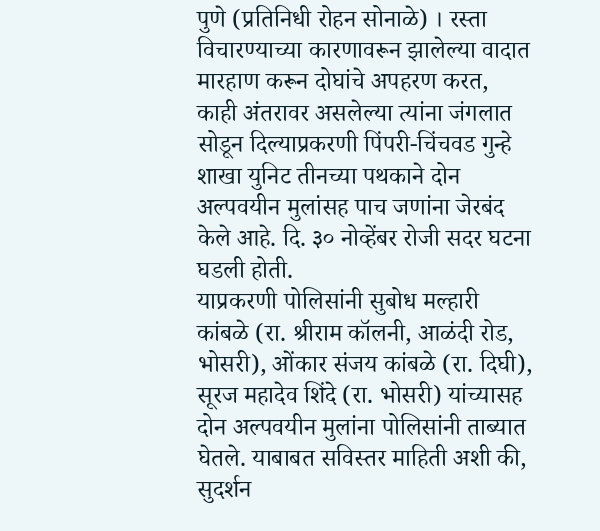पुणे (प्रतिनिधी रोहन सोनाळे) । रस्ता विचारण्याच्या कारणावरून झालेल्या वादात मारहाण करून दोघांचे अपहरण करत, काही अंतरावर असलेल्या त्यांना जंगलात सोडून दिल्याप्रकरणी पिंपरी-चिंचवड गुन्हे शाखा युनिट तीनच्या पथकाने दोन अल्पवयीन मुलांसह पाच जणांना जेरबंद केले आहे. दि. ३० नोव्हेंबर रोजी सदर घटना घडली होती.
याप्रकरणी पोलिसांनी सुबोध मल्हारी कांबळे (रा. श्रीराम कॉलनी, आळंदी रोड, भोसरी), ओंकार संजय कांबळे (रा. दिघी), सूरज महादेव शिंदे (रा. भोसरी) यांच्यासह दोन अल्पवयीन मुलांना पोलिसांनी ताब्यात घेतले. याबाबत सविस्तर माहिती अशी की, सुदर्शन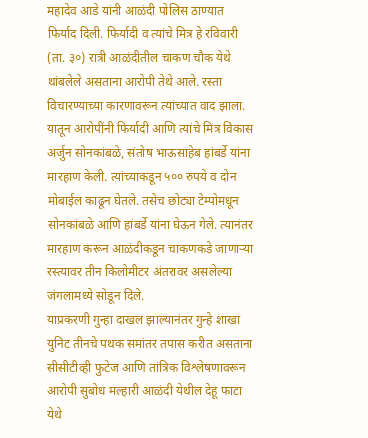महादेव आडे यांनी आळंदी पोलिस ठाण्यात फिर्याद दिली. फिर्यादी व त्यांचे मित्र हे रविवारी (ता. ३०) रात्री आळंदीतील चाकण चौक येथे थांबलेले असताना आरोपी तेथे आले. रस्ता विचारण्याच्या कारणावरून त्यांच्यात वाद झाला. यातून आरोपींनी फिर्यादी आणि त्यांचे मित्र विकास अर्जुन सोनकांबळे, संतोष भाऊसाहेब हांबर्डे यांना मारहाण केली. त्यांच्याकडून ५०० रुपये व दोन मोबाईल काढून घेतले. तसेच छोट्या टेम्पोमधून सोनकांबळे आणि हांबर्डे यांना घेऊन गेले. त्यानंतर मारहाण करून आळंदीकडून चाकणकडे जाणाऱ्या रस्त्यावर तीन किलोमीटर अंतरावर असलेल्या जंगलामध्ये सोडून दिले.
याप्रकरणी गुन्हा दाखल झाल्यानंतर गुन्हे शाखा युनिट तीनचे पथक समांतर तपास करीत असताना सीसीटीव्ही फुटेज आणि तांत्रिक विश्लेषणावरून आरोपी सुबोध मल्हारी आळंदी येथील देहू फाटा येथे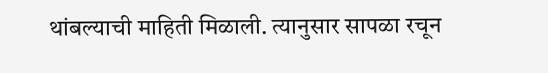थांबल्याची माहिती मिळाली. त्यानुसार सापळा रचून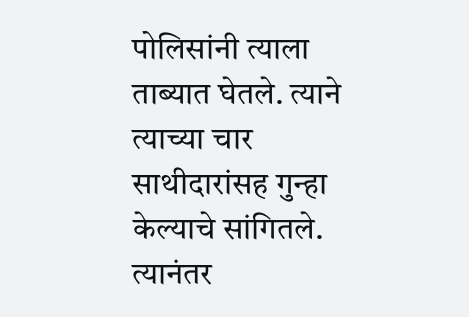पोलिसांनी त्याला ताब्यात घेतले. त्याने त्याच्या चार साथीदारांसह गुन्हा केल्याचे सांगितले. त्यानंतर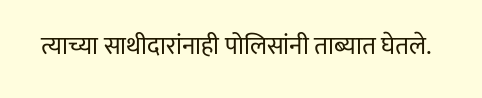त्याच्या साथीदारांनाही पोलिसांनी ताब्यात घेतले.